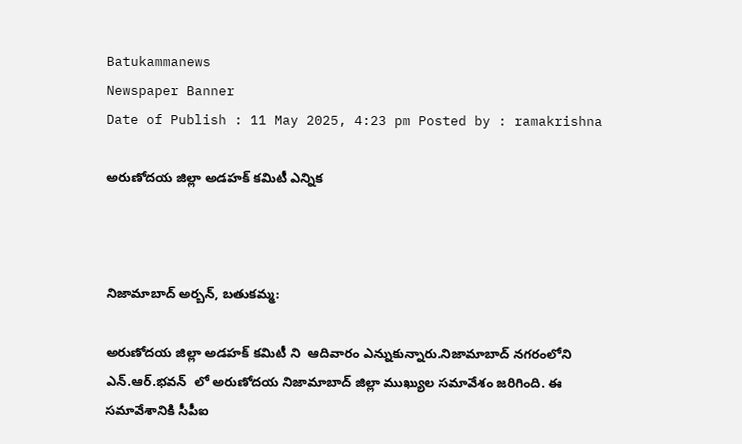Batukammanews
Newspaper Banner
Date of Publish : 11 May 2025, 4:23 pm Posted by : ramakrishna

అరుణోదయ జిల్లా అడహక్ కమిటీ ఎన్నిక



నిజామాబాద్ అర్బన్, బతుకమ్మ:

అరుణోదయ జిల్లా అడహక్ కమిటీ ని  ఆదివారం ఎన్నుకున్నారు.నిజామాబాద్ నగరంలోని ఎన్.ఆర్.భవన్  లో అరుణోదయ నిజామాబాద్ జిల్లా ముఖ్యుల సమావేశం జరిగింది. ఈ సమావేశానికి సీపీఐ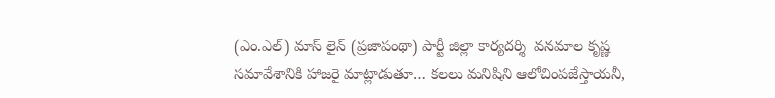(ఎం.ఎల్) మాస్ లైన్ (ప్రజాపంథా) పార్టీ జిల్లా కార్యదర్శి  వనమాల కృష్ణ సమావేశానికి హాజరై మాట్లాడుతూ… కలలు మనిషిని ఆలోచింపజేస్తాయనీ,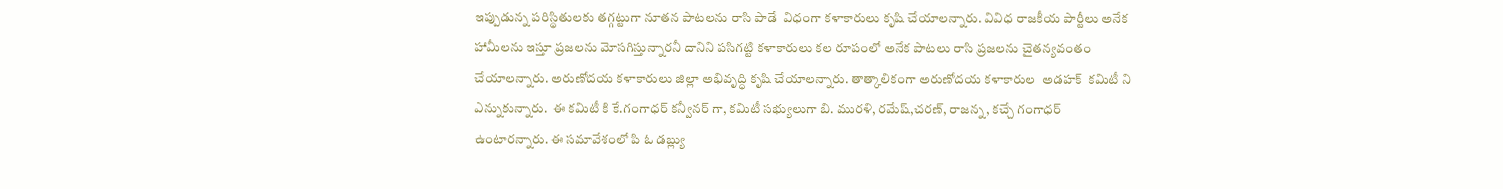ఇప్పుడున్న పరిస్థితులకు తగ్గట్టుగా నూతన పాటలను రాసి పాడే  విధంగా కళాకారులు కృషి చేయాలన్నారు. వివిధ రాజకీయ పార్టీలు అనేక హామీలను ఇస్తూ ప్రజలను మోసగిస్తున్నారనీ దానిని పసిగట్టి కళాకారులు కల రూపంలో అనేక పాటలు రాసి ప్రజలను చైతన్యవంతం చేయాలన్నారు. అరుణోదయ కళాకారులు జిల్లా అభివృద్ధి కృషి చేయాలన్నారు. తాత్కాలికంగా అరుణోదయ కళాకారుల  అడహక్  కమిటీ ని ఎన్నుకున్నారు.  ఈ కమిటీ కి కే.గంగాధర్ కన్వీనర్ గా, కమిటీ సభ్యులుగా బి. మురళి, రమేష్,చరణ్, రాజన్న, కచ్చే గంగాధర్ ఉంటారన్నారు. ఈ సమావేశంలో పి ఓ డబ్ల్యు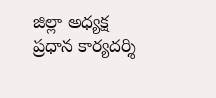జిల్లా అధ్యక్ష ప్రధాన కార్యదర్శి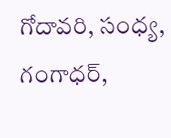గోదావరి, సంధ్య, గంగాధర్,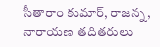సీతారాం కుమార్, రాజన్న, నారాయణ తదితరులు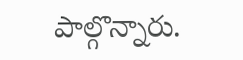పాల్గొన్నారు.